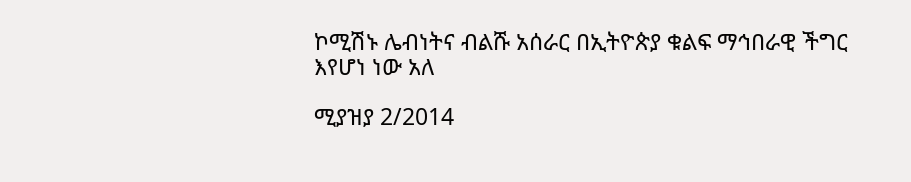ኮሚሽኑ ሌብነትና ብልሹ አሰራር በኢትዮጵያ ቁልፍ ማኅበራዊ ችግር እየሆነ ነው አለ

ሚያዝያ 2/2014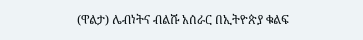(ዋልታ) ሌብነትና ብልሹ አሰራር በኢትዮጵያ ቁልፍ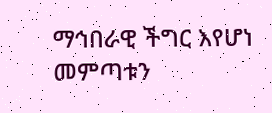ማኅበራዊ ችግር እየሆነ መምጣቱን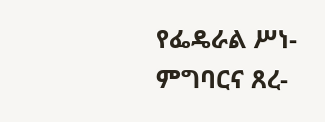የፌዴራል ሥነ-ምግባርና ጸረ-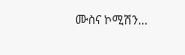ሙስና ኮሚሽን…